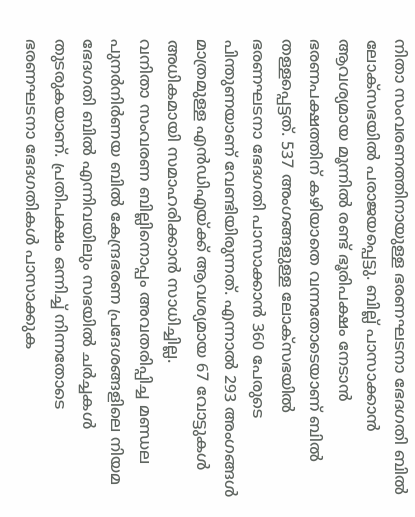നിതാ സംവരണത്തിനായുള്ള ഭരണഘടനാ ഭേദഗതി ബിൽ ലോക്സഭയിൽ പരാജയപ്പെട്ടു. ബില്ല് പാസാക്കാൻ ആവശ്യമായ മൂന്നിൽ രണ്ട് ഭൂരിപക്ഷം നേടാൻ ഭരണപക്ഷത്തിന് കഴിയാതെ വന്നതോടെയാണ് ബിൽ തള്ളപ്പെട്ടത്. 537 അംഗങ്ങളുള്ള ലോക്സഭയിൽ ഭരണഘടനാ ഭേദഗതി പാസാക്കാൻ 360 പേരുടെ പിന്തുണയാണ് വേണ്ടിയിരുന്നത്. എന്നാൽ 293 അംഗങ്ങൾ മാത്രമുള്ള എൻഡിഎയ്ക്ക് ആവശ്യമായ 67 വോട്ടുകൾ അധികമായി സമാഹരിക്കാൻ സാധിച്ചില്ല.
വനിതാ സംവരണ ബില്ലിനൊപ്പം അവതരിപ്പിച്ച മണ്ഡല പുനർനിർണയ ബിൽ കേന്ദ്രഭരണ പ്രദേശങ്ങളിലെ നിയമ ഭേദഗതി ബിൽ എന്നിവയിലും സഭയിൽ ചർച്ചകൾ തുടരുകയാണ്. പ്രതിപക്ഷം ഒന്നിച്ച് നിന്നതോടെ ഭരണഘടനാ ഭേദഗതികൾ പാസാക്കുക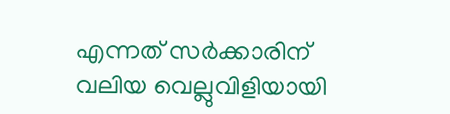എന്നത് സർക്കാരിന് വലിയ വെല്ലുവിളിയായി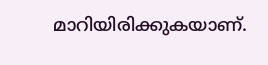മാറിയിരിക്കുകയാണ്.